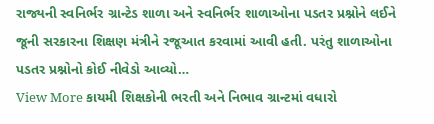રાજ્યની સ્વનિર્ભર ગ્રાન્ટેડ શાળા અને સ્વનિર્ભર શાળાઓના પડતર પ્રશ્નોને લઈને જૂની સરકારના શિક્ષણ મંત્રીને રજૂઆત કરવામાં આવી હતી. પરંતુ શાળાઓના પડતર પ્રશ્નોનો કોઈ નીવેડો આવ્યો…
View More કાયમી શિક્ષકોની ભરતી અને નિભાવ ગ્રાન્ટમાં વધારો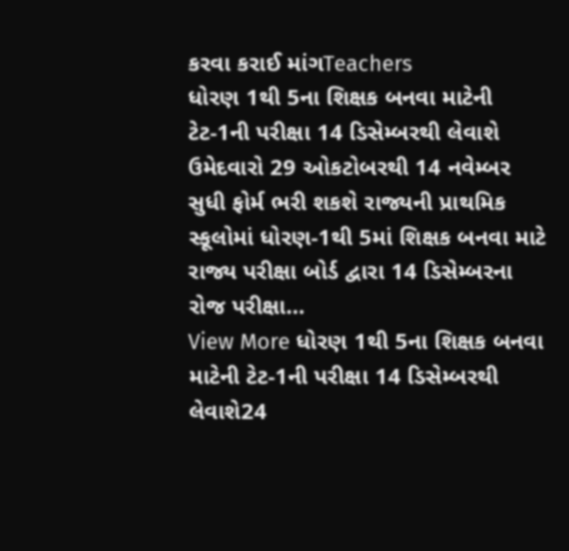કરવા કરાઈ માંગTeachers
ધોરણ 1થી 5ના શિક્ષક બનવા માટેની ટેટ-1ની પરીક્ષા 14 ડિસેમ્બરથી લેવાશે
ઉમેદવારો 29 ઓકટોબરથી 14 નવેમ્બર સુધી ફોર્મ ભરી શકશે રાજ્યની પ્રાથમિક સ્કૂલોમાં ધોરણ-1થી 5માં શિક્ષક બનવા માટે રાજ્ય પરીક્ષા બોર્ડ દ્વારા 14 ડિસેમ્બરના રોજ પરીક્ષા…
View More ધોરણ 1થી 5ના શિક્ષક બનવા માટેની ટેટ-1ની પરીક્ષા 14 ડિસેમ્બરથી લેવાશે24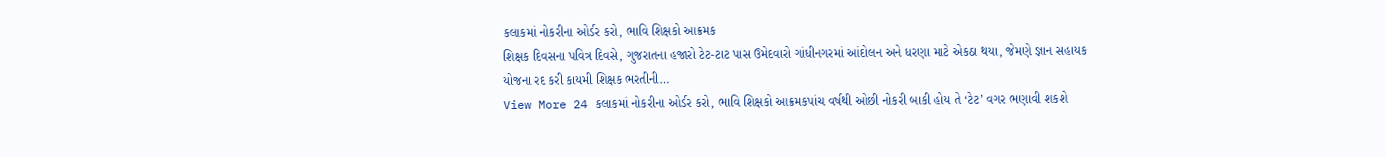કલાકમાં નોકરીના ઓર્ડર કરો, ભાવિ શિક્ષકો આક્રમક
શિક્ષક દિવસના પવિત્ર દિવસે, ગુજરાતના હજારો ટેટ-ટાટ પાસ ઉમેદવારો ગાંધીનગરમાં આંદોલન અને ધરણા માટે એકઠા થયા, જેમણે જ્ઞાન સહાયક યોજના રદ કરી કાયમી શિક્ષક ભરતીની…
View More 24 કલાકમાં નોકરીના ઓર્ડર કરો, ભાવિ શિક્ષકો આક્રમકપાંચ વર્ષથી ઓછી નોકરી બાકી હોય તે ‘ટેટ’ વગર ભણાવી શકશે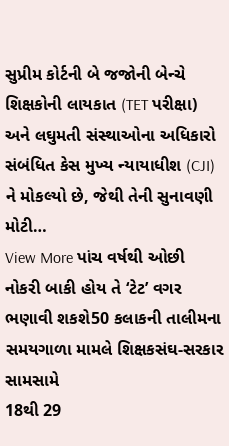સુપ્રીમ કોર્ટની બે જજોની બેન્ચે શિક્ષકોની લાયકાત (TET પરીક્ષા) અને લઘુમતી સંસ્થાઓના અધિકારો સંબંધિત કેસ મુખ્ય ન્યાયાધીશ (CJI) ને મોકલ્યો છે, જેથી તેની સુનાવણી મોટી…
View More પાંચ વર્ષથી ઓછી નોકરી બાકી હોય તે ‘ટેટ’ વગર ભણાવી શકશે50 કલાકની તાલીમના સમયગાળા મામલે શિક્ષકસંઘ-સરકાર સામસામે
18થી 29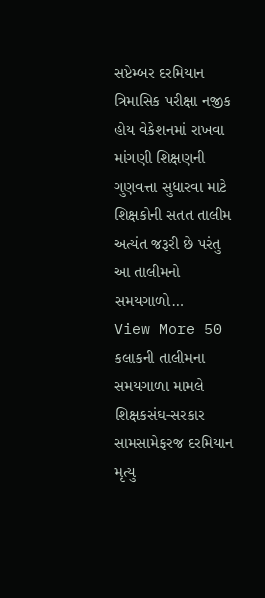સપ્ટેમ્બર દરમિયાન ત્રિમાસિક પરીક્ષા નજીક હોય વેકેશનમાં રાખવા માંગણી શિક્ષણની ગુણવત્તા સુધારવા માટે શિક્ષકોની સતત તાલીમ અત્યંત જરૂરી છે પરંતુ આ તાલીમનો સમયગાળો…
View More 50 કલાકની તાલીમના સમયગાળા મામલે શિક્ષકસંઘ-સરકાર સામસામેફરજ દરમિયાન મૃત્યુ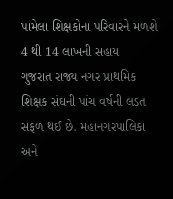પામેલા શિક્ષકોના પરિવારને મળશે 4 થી 14 લાખની સહાય
ગુજરાત રાજ્ય નગર પ્રાથમિક શિક્ષક સંઘની પાંચ વર્ષની લડત સફળ થઈ છે. મહાનગરપાલિકા અને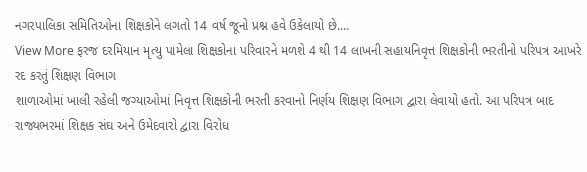નગરપાલિકા સમિતિઓના શિક્ષકોને લગતો 14 વર્ષ જૂનો પ્રશ્ન હવે ઉકેલાયો છે.…
View More ફરજ દરમિયાન મૃત્યુ પામેલા શિક્ષકોના પરિવારને મળશે 4 થી 14 લાખની સહાયનિવૃત્ત શિક્ષકોની ભરતીનો પરિપત્ર આખરે રદ કરતું શિક્ષણ વિભાગ
શાળાઓમાં ખાલી રહેલી જગ્યાઓમાં નિવૃત્ત શિક્ષકોની ભરતી કરવાનો નિર્ણય શિક્ષણ વિભાગ દ્વારા લેવાયો હતો. આ પરિપત્ર બાદ રાજ્યભરમાં શિક્ષક સંઘ અને ઉમેદવારો દ્વારા વિરોધ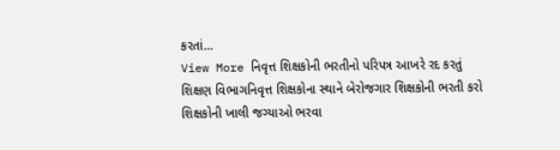કરતાં…
View More નિવૃત્ત શિક્ષકોની ભરતીનો પરિપત્ર આખરે રદ કરતું શિક્ષણ વિભાગનિવૃત્ત શિક્ષકોના સ્થાને બેરોજગાર શિક્ષકોની ભરતી કરો
શિક્ષકોની ખાલી જગ્યાઓ ભરવા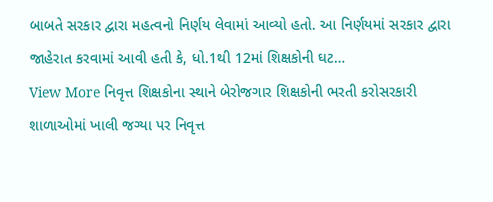બાબતે સરકાર દ્વારા મહત્વનો નિર્ણય લેવામાં આવ્યો હતો. આ નિર્ણયમાં સરકાર દ્વારા જાહેરાત કરવામાં આવી હતી કે, ધો.1થી 12માં શિક્ષકોની ઘટ…
View More નિવૃત્ત શિક્ષકોના સ્થાને બેરોજગાર શિક્ષકોની ભરતી કરોસરકારી શાળાઓમાં ખાલી જગ્યા પર નિવૃત્ત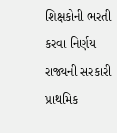શિક્ષકોની ભરતી કરવા નિર્ણય
રાજ્યની સરકારી પ્રાથમિક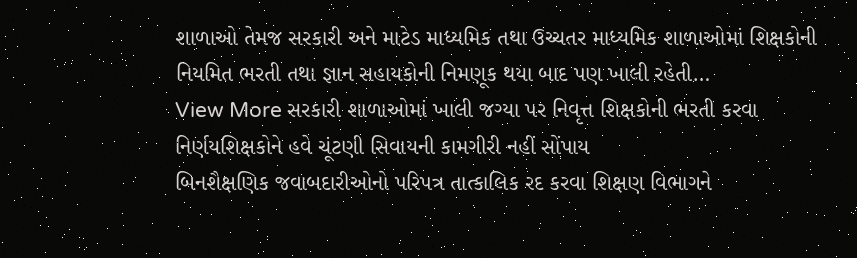શાળાઓ તેમજ સરકારી અને માટેડ માધ્યમિક તથા ઉચ્ચતર માધ્યમિક શાળાઓમાં શિક્ષકોની નિયમિત ભરતી તથા જ્ઞાન સહાયકોની નિમણૂક થયા બાદ પણ ખાલી રહેતી…
View More સરકારી શાળાઓમાં ખાલી જગ્યા પર નિવૃત્ત શિક્ષકોની ભરતી કરવા નિર્ણયશિક્ષકોને હવે ચૂંટણી સિવાયની કામગીરી નહીં સોંપાય
બિનશૈક્ષણિક જવાબદારીઓનો પરિપત્ર તાત્કાલિક રદ કરવા શિક્ષણ વિભાગને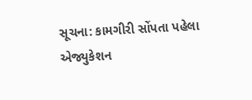સૂચના: કામગીરી સોંપતા પહેલા એજ્યુકેશન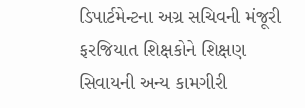ડિપાર્ટમેન્ટના અગ્ર સચિવની મંજૂરી ફરજિયાત શિક્ષકોને શિક્ષણ સિવાયની અન્ય કામગીરી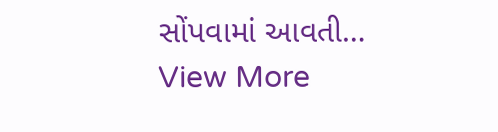સોંપવામાં આવતી…
View More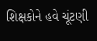શિક્ષકોને હવે ચૂંટણી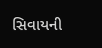સિવાયની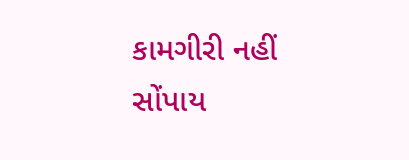કામગીરી નહીં સોંપાય